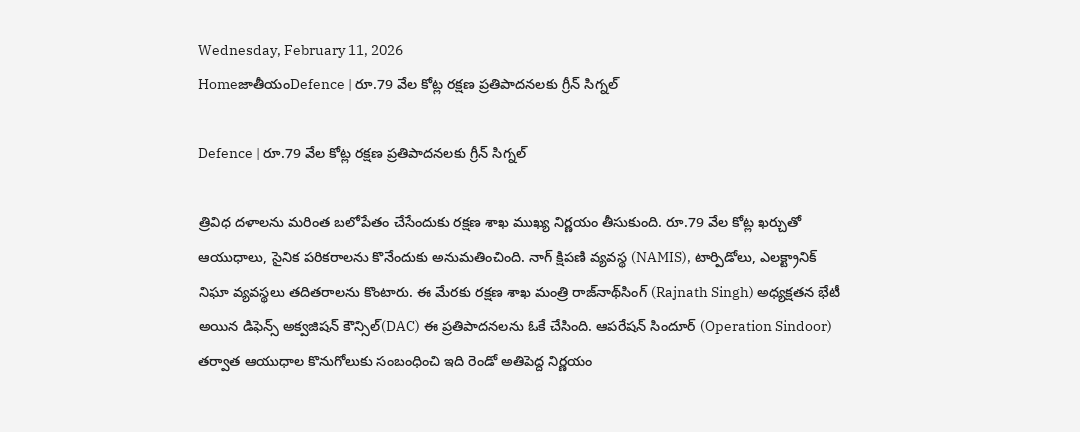Wednesday, February 11, 2026
HomeజాతీయంDefence | రూ.79 వేల కోట్ల రక్షణ ప్రతిపాదనలకు గ్రీన్ సిగ్నల్

Defence | రూ.79 వేల కోట్ల రక్షణ ప్రతిపాదనలకు గ్రీన్ సిగ్నల్

త్రివిధ దళాలను మరింత బలోపేతం చేసేందుకు రక్షణ శాఖ ముఖ్య నిర్ణయం తీసుకుంది. రూ.79 వేల కోట్ల ఖర్చుతో ఆయుధాలు, సైనిక పరికరాలను కొనేందుకు అనుమతించింది. నాగ్ క్షిపణి వ్యవస్థ (NAMIS), టార్పిడోలు, ఎలక్ట్రానిక్ నిఘా వ్యవస్థలు తదితరాలను కొంటారు. ఈ మేరకు రక్షణ శాఖ మంత్రి రాజ్‌నాథ్‌సింగ్ (Rajnath Singh) అధ్యక్షతన భేటీ అయిన డిఫెన్స్ అక్వజిషన్ కౌన్సిల్(DAC) ఈ ప్రతిపాదనలను ఓకే చేసింది. ఆపరేషన్ సిందూర్ (Operation Sindoor) తర్వాత ఆయుధాల కొనుగోలుకు సంబంధించి ఇది రెండో అతిపెద్ద నిర్ణయం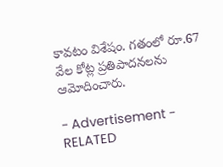కావటం విశేషం. గతంలో రూ.67 వేల కోట్ల ప్రతిపాదనలను ఆమోదించారు.

- Advertisement -
RELATED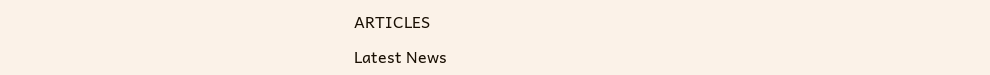ARTICLES

Latest News